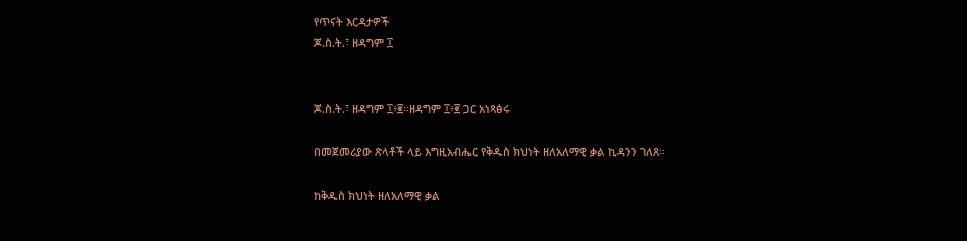የጥናት እርዳታዎች
ጆ.ስ.ት.፣ ዘዳግም ፲


ጆ.ስ.ት.፣ ዘዳግም ፲፥፪።ዘዳግም ፲፥፪ ጋር አነጻፅሩ

በመጀመሪያው ጽላቶች ላይ እግዚአብሔር የቅዱስ ክህነት ዘለአለማዊ ቃል ኪዳንን ገለጸ።

ከቅዱስ ክህነት ዘለአለማዊ ቃል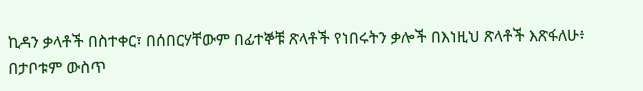ኪዳን ቃላቶች በስተቀር፣ በሰበርሃቸውም በፊተኞቹ ጽላቶች የነበሩትን ቃሎች በእነዚህ ጽላቶች እጽፋለሁ፥ በታቦቱም ውስጥ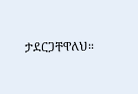ታደርጋቸዋለህ።